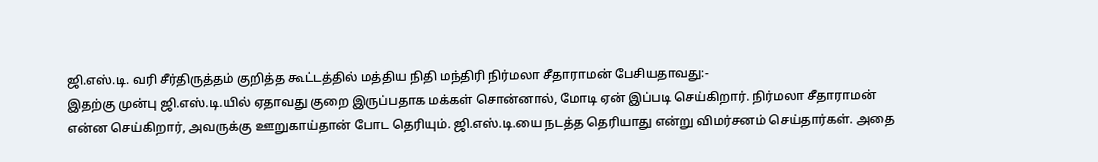ஜி.எஸ்.டி. வரி சீர்திருத்தம் குறித்த கூட்டத்தில் மத்திய நிதி மந்திரி நிர்மலா சீதாராமன் பேசியதாவது:-
இதற்கு முன்பு ஜி.எஸ்.டி.யில் ஏதாவது குறை இருப்பதாக மக்கள் சொன்னால், மோடி ஏன் இப்படி செய்கிறார். நிர்மலா சீதாராமன் என்ன செய்கிறார், அவருக்கு ஊறுகாய்தான் போட தெரியும். ஜி.எஸ்.டி.யை நடத்த தெரியாது என்று விமர்சனம் செய்தார்கள். அதை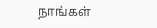நாங்கள்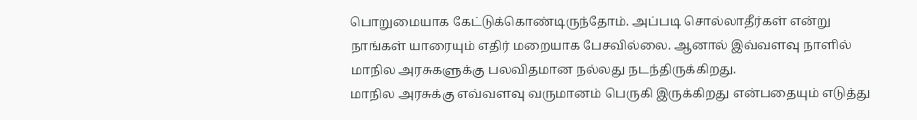பொறுமையாக கேட்டுக்கொண்டிருந்தோம். அப்படி சொல்லாதீர்கள் என்று நாங்கள் யாரையும் எதிர் மறையாக பேசவில்லை. ஆனால் இவ்வளவு நாளில் மாநில அரசுகளுக்கு பலவிதமான நல்லது நடந்திருக்கிறது.
மாநில அரசுக்கு எவ்வளவு வருமானம் பெருகி இருக்கிறது என்பதையும் எடுத்து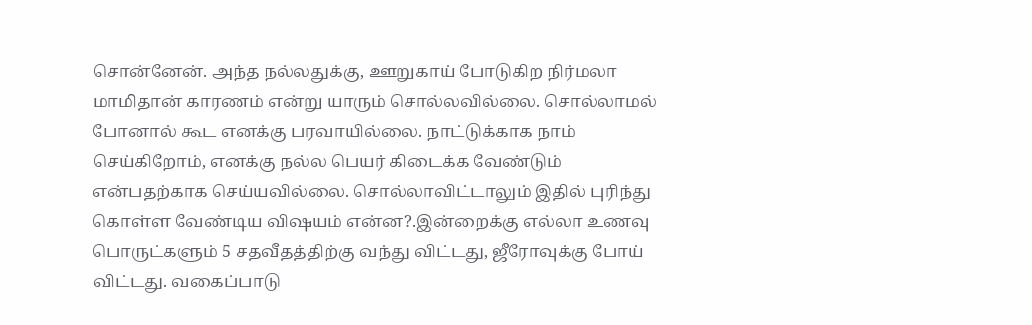சொன்னேன். அந்த நல்லதுக்கு, ஊறுகாய் போடுகிற நிர்மலா மாமிதான் காரணம் என்று யாரும் சொல்லவில்லை. சொல்லாமல் போனால் கூட எனக்கு பரவாயில்லை. நாட்டுக்காக நாம் செய்கிறோம், எனக்கு நல்ல பெயர் கிடைக்க வேண்டும் என்பதற்காக செய்யவில்லை. சொல்லாவிட்டாலும் இதில் புரிந்து கொள்ள வேண்டிய விஷயம் என்ன?.இன்றைக்கு எல்லா உணவு பொருட்களும் 5 சதவீதத்திற்கு வந்து விட்டது, ஜீரோவுக்கு போய் விட்டது. வகைப்பாடு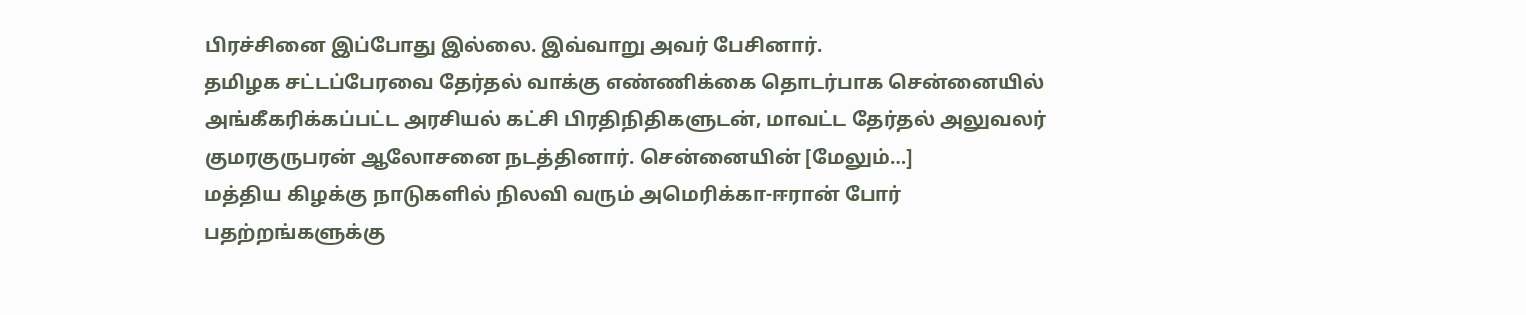பிரச்சினை இப்போது இல்லை. இவ்வாறு அவர் பேசினார்.
தமிழக சட்டப்பேரவை தேர்தல் வாக்கு எண்ணிக்கை தொடர்பாக சென்னையில் அங்கீகரிக்கப்பட்ட அரசியல் கட்சி பிரதிநிதிகளுடன், மாவட்ட தேர்தல் அலுவலர் குமரகுருபரன் ஆலோசனை நடத்தினார். சென்னையின் [மேலும்…]
மத்திய கிழக்கு நாடுகளில் நிலவி வரும் அமெரிக்கா-ஈரான் போர் பதற்றங்களுக்கு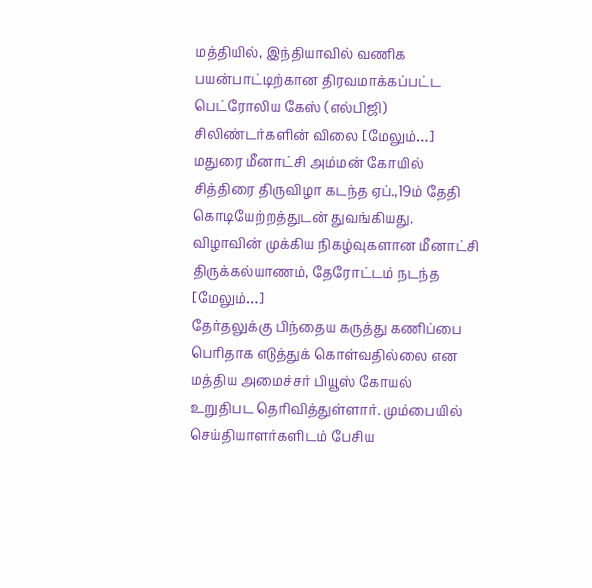மத்தியில், இந்தியாவில் வணிக பயன்பாட்டிற்கான திரவமாக்கப்பட்ட பெட்ரோலிய கேஸ் (எல்பிஜி) சிலிண்டர்களின் விலை [மேலும்…]
மதுரை மீனாட்சி அம்மன் கோயில் சித்திரை திருவிழா கடந்த ஏப்.,19ம் தேதி கொடியேற்றத்துடன் துவங்கியது. விழாவின் முக்கிய நிகழ்வுகளான மீனாட்சி திருக்கல்யாணம், தேரோட்டம் நடந்த [மேலும்…]
தேர்தலுக்கு பிந்தைய கருத்து கணிப்பை பெரிதாக எடுத்துக் கொள்வதில்லை என மத்திய அமைச்சர் பியூஸ் கோயல் உறுதிபட தெரிவித்துள்ளார். மும்பையில் செய்தியாளர்களிடம் பேசிய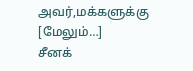அவர்,மக்களுக்கு [மேலும்…]
சீனக்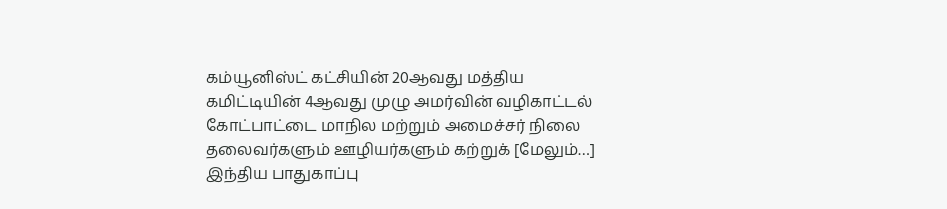கம்யூனிஸ்ட் கட்சியின் 20ஆவது மத்திய கமிட்டியின் 4ஆவது முழு அமர்வின் வழிகாட்டல் கோட்பாட்டை மாநில மற்றும் அமைச்சர் நிலை தலைவர்களும் ஊழியர்களும் கற்றுக் [மேலும்…]
இந்திய பாதுகாப்பு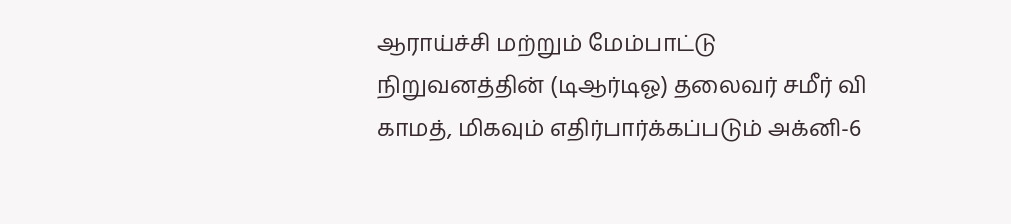ஆராய்ச்சி மற்றும் மேம்பாட்டு நிறுவனத்தின் (டிஆர்டிஓ) தலைவர் சமீர் வி காமத், மிகவும் எதிர்பார்க்கப்படும் அக்னி-6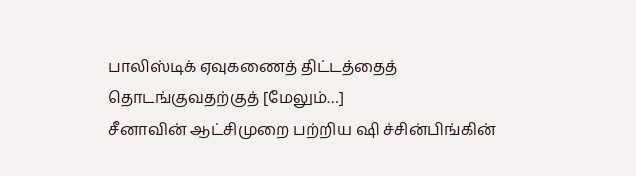பாலிஸ்டிக் ஏவுகணைத் திட்டத்தைத் தொடங்குவதற்குத் [மேலும்…]
சீனாவின் ஆட்சிமுறை பற்றிய ஷி ச்சின்பிங்கின்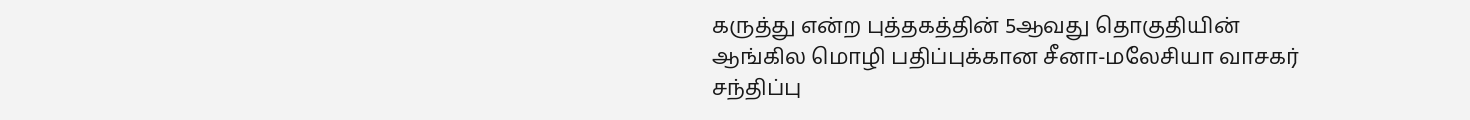கருத்து என்ற புத்தகத்தின் 5ஆவது தொகுதியின் ஆங்கில மொழி பதிப்புக்கான சீனா-மலேசியா வாசகர் சந்திப்பு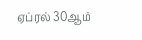ஏப்ரல் 30ஆம்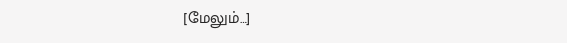[மேலும்…]